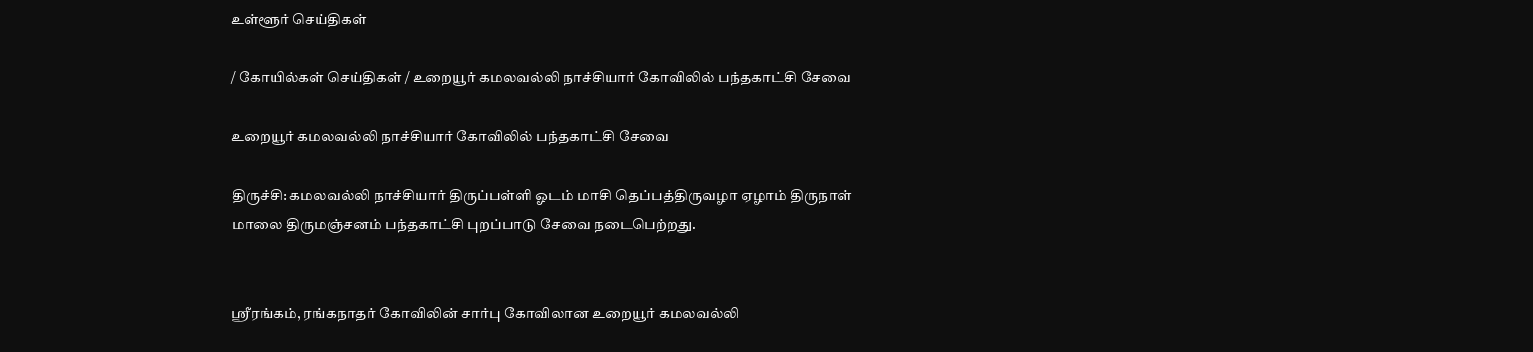உள்ளூர் செய்திகள்

/ கோயில்கள் செய்திகள் / உறையூர் கமலவல்லி நாச்சியார் கோவிலில் பந்தகாட்சி சேவை

உறையூர் கமலவல்லி நாச்சியார் கோவிலில் பந்தகாட்சி சேவை

திருச்சி: கமலவல்லி நாச்சியார் திருப்பள்ளி ஓடம் மாசி தெப்பத்திருவழா ஏழாம் திருநாள் மாலை திருமஞ்சனம் பந்தகாட்சி புறப்பாடு சேவை நடைபெற்றது.


ஸ்ரீரங்கம், ரங்கநாதர் கோவிலின் சார்பு கோவிலான உறையூர் கமலவல்லி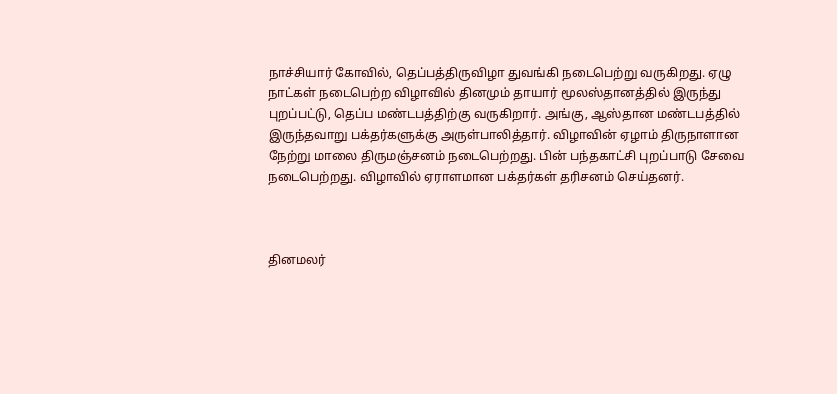நாச்சியார் கோவில், தெப்பத்திருவிழா துவங்கி நடைபெற்று வருகிறது. ஏழு நாட்கள் நடைபெற்ற விழாவில் தினமும் தாயார் மூலஸ்தானத்தில் இருந்து புறப்பட்டு, தெப்ப மண்டபத்திற்கு வருகிறார். அங்கு, ஆஸ்தான மண்டபத்தில் இருந்தவாறு பக்தர்களுக்கு அருள்பாலித்தார். விழாவின் ஏழாம் திருநாளான நேற்று மாலை திருமஞ்சனம் நடைபெற்றது. பின் பந்தகாட்சி புறப்பாடு சேவை நடைபெற்றது. விழாவில் ஏராளமான பக்தர்கள் தரிசனம் செய்தனர்.



தினமலர்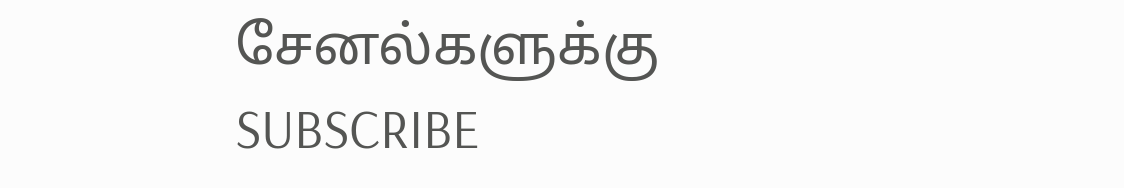சேனல்களுக்கு SUBSCRIBE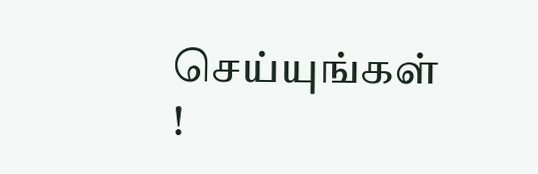செய்யுங்கள் !